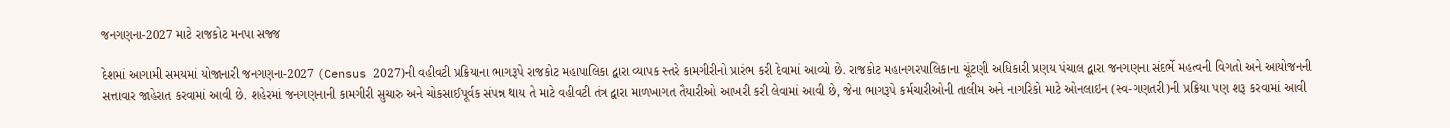જનગણના-2027 માટે રાજકોટ મનપા સજ્જ

દેશમાં આગામી સમયમાં યોજાનારી જનગણના-2027 (Census 2027)ની વહીવટી પ્રક્રિયાના ભાગરૂપે રાજકોટ મહાપાલિકા દ્વારા વ્યાપક સ્તરે કામગીરીનો પ્રારંભ કરી દેવામાં આવ્યો છે. રાજકોટ મહાનગરપાલિકાના ચૂંટણી અધિકારી પ્રણય પંચાલ દ્વારા જનગણના સંદર્ભે મહત્વની વિગતો અને આયોજનની સત્તાવાર જાહેરાત કરવામાં આવી છે. શહેરમાં જનગણનાની કામગીરી સુચારુ અને ચોકસાઈપૂર્વક સંપન્ન થાય તે માટે વહીવટી તંત્ર દ્વારા માળખાગત તૈયારીઓ આખરી કરી લેવામાં આવી છે, જેના ભાગરૂપે કર્મચારીઓની તાલીમ અને નાગરિકો માટે ઓનલાઇન (સ્વ-ગણતરી)ની પ્રક્રિયા પણ શરૂ કરવામાં આવી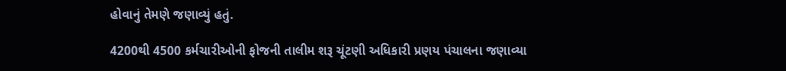હોવાનું તેમણે જણાવ્યું હતું.

4200થી 4500 કર્મચારીઓની ફોજની તાલીમ શરૂ ચૂંટણી અધિકારી પ્રણય પંચાલના જણાવ્યા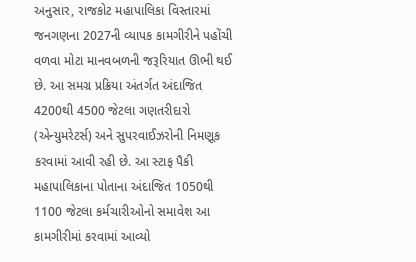અનુસાર, રાજકોટ મહાપાલિકા વિસ્તારમાં જનગણના 2027ની વ્યાપક કામગીરીને પહોંચી વળવા મોટા માનવબળની જરૂરિયાત ઊભી થઈ છે. આ સમગ્ર પ્રક્રિયા અંતર્ગત અંદાજિત 4200થી 4500 જેટલા ગણતરીદારો (એન્યુમરેટર્સ) અને સુપરવાઈઝરોની નિમણૂક કરવામાં આવી રહી છે. આ સ્ટાફ પૈકી મહાપાલિકાના પોતાના અંદાજિત 1050થી 1100 જેટલા કર્મચારીઓનો સમાવેશ આ કામગીરીમાં કરવામાં આવ્યો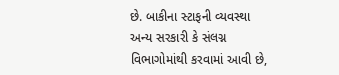છે. બાકીના સ્ટાફની વ્યવસ્થા અન્ય સરકારી કે સંલગ્ન વિભાગોમાંથી કરવામાં આવી છે,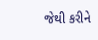જેથી કરીને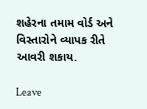શહેરના તમામ વોર્ડ અને વિસ્તારોને વ્યાપક રીતે આવરી શકાય.

Leave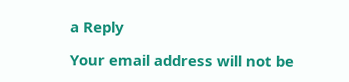a Reply

Your email address will not be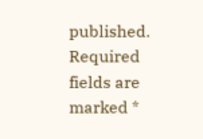published. Required fields are marked *